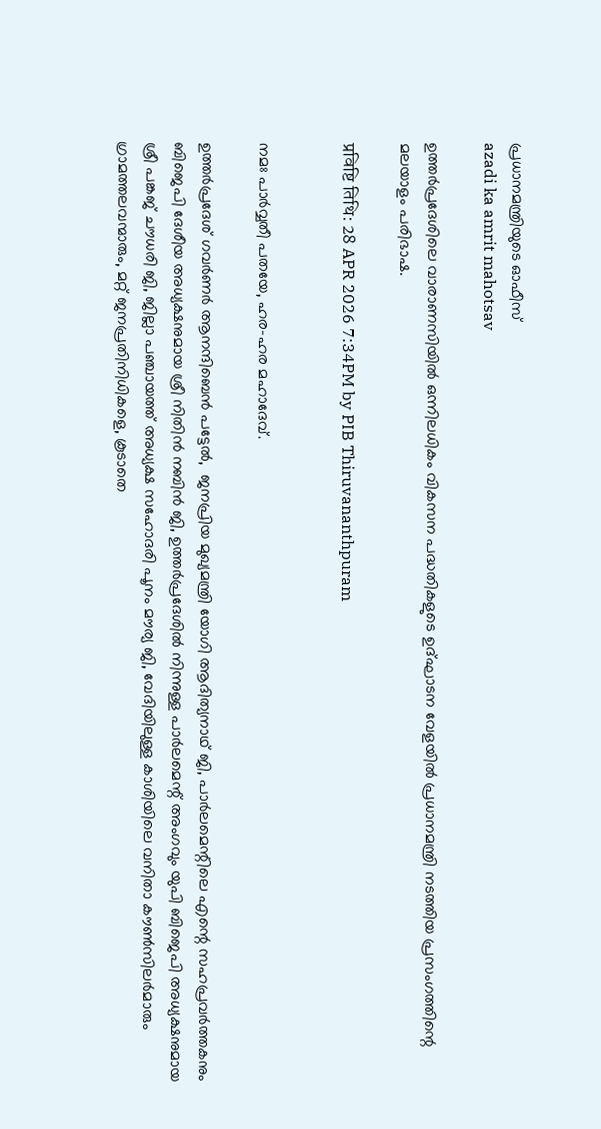പ്രധാനമന്ത്രിയുടെ ഓഫീസ്‌
azadi ka amrit mahotsav

ഉത്തർപ്രദേശിലെ വാരാണസിയിൽ ഒന്നിലധികം വികസന പദ്ധതികളുടെ ഉദ്ഘാടന വേളയിൽ പ്രധാനമന്ത്രി നടത്തിയ പ്രസംഗത്തിന്റെ മലയാളം പരിഭാഷ.

प्रविष्टि तिथि: 28 APR 2026 7:34PM by PIB Thiruvananthpuram


നമഃ പാർവ്വതീ പതയേ, ഹര-ഹര മഹാദേവ്.

ഉത്തർപ്രദേശ് ഗവർണർ ആനന്ദിബെൻ പട്ടേൽ,  ജനപ്രിയ മുഖ്യമന്ത്രി യോഗി ആദിത്യനാഥ് ജി, പാർലമെന്റിലെ എന്റെ സഹപ്രവർത്തകനും ബിജെപി ദേശീയ അധ്യക്ഷനുമായ ശ്രീ നിതിൻ നബിൻ ജി, ഉത്തർപ്രദേശിൽ നിന്നുള്ള പാർലമെന്റ് അംഗവും യുപി ബിജെപി അധ്യക്ഷനുമായ ശ്രീ പങ്കജ് ചൗധരി ജി, ജില്ലാ പഞ്ചായത്ത് അധ്യക്ഷ സഹോദരി പൂനം മൗര്യ ജി, വേദിയിലുള്ള കാശിയിലെ വനിതാ കൗൺസിലർമാരും ഗ്രാമത്തലവന്മാരും, മറ്റ് ജനപ്രതിനിധികളെ, കൂടാതെ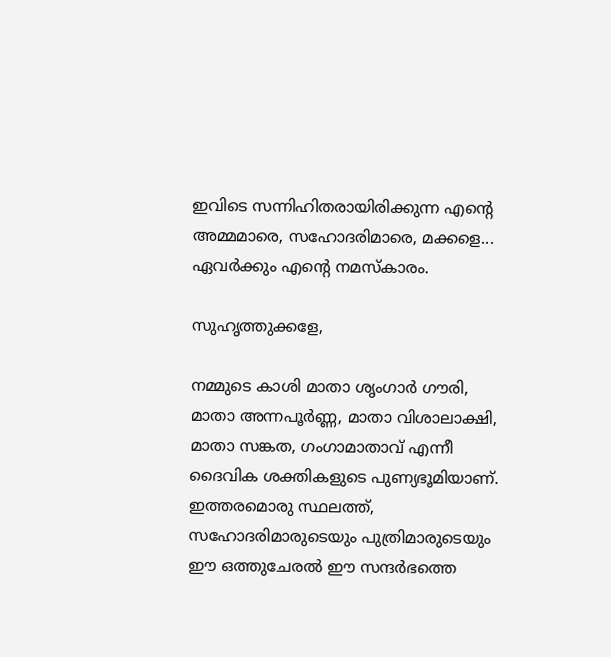ഇവിടെ സന്നിഹിതരായിരിക്കുന്ന എന്റെ അമ്മമാരെ, സഹോദരിമാരെ, മക്കളെ... ഏവർക്കും എന്റെ നമസ്കാരം.

സുഹൃത്തുക്കളേ,

നമ്മുടെ കാശി മാതാ ശൃംഗാർ ഗൗരി, മാതാ അന്നപൂർണ്ണ, മാതാ വിശാലാക്ഷി, മാതാ സങ്കത, ഗംഗാമാതാവ് എന്നീ ദൈവിക ശക്തികളുടെ പുണ്യഭൂമിയാണ്. ഇത്തരമൊരു സ്ഥലത്ത്, സഹോദരിമാരുടെയും പുത്രിമാരുടെയും ഈ ഒത്തുചേരൽ ഈ സന്ദർഭത്തെ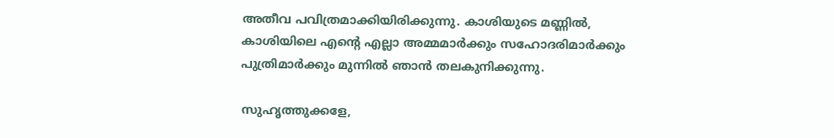അതീവ പവിത്രമാക്കിയിരിക്കുന്നു. കാശിയുടെ മണ്ണിൽ, കാശിയിലെ എന്റെ എല്ലാ അമ്മമാർക്കും സഹോദരിമാർക്കും പുത്രിമാർക്കും മുന്നിൽ ഞാൻ തലകുനിക്കുന്നു.

സുഹൃത്തുക്കളേ,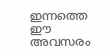ഇന്നത്തെ ഈ അവസരം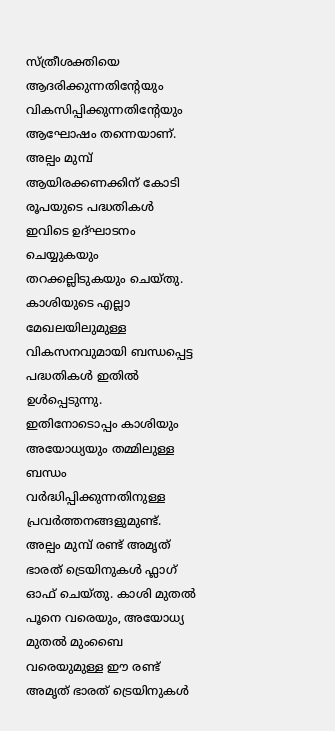സ്ത്രീശക്തിയെ ആദരിക്കുന്നതിന്റേയും വികസിപ്പിക്കുന്നതിന്റേയും ആഘോഷം തന്നെയാണ്. അല്പം മുമ്പ് ആയിരക്കണക്കിന് കോടി രൂപയുടെ പദ്ധതികൾ ഇവിടെ ഉദ്ഘാടനം ചെയ്യുകയും തറക്കല്ലിടുകയും ചെയ്തു. കാശിയുടെ എല്ലാ മേഖലയിലുമുള്ള വികസനവുമായി ബന്ധപ്പെട്ട പദ്ധതികൾ ഇതിൽ ഉൾപ്പെടുന്നു. ഇതിനോടൊപ്പം കാശിയും അയോധ്യയും തമ്മിലുള്ള ബന്ധം വർദ്ധിപ്പിക്കുന്നതിനുള്ള പ്രവർത്തനങ്ങളുമുണ്ട്. അല്പം മുമ്പ് രണ്ട് അമൃത് ഭാരത് ട്രെയിനുകൾ ഫ്ലാഗ് ഓഫ് ചെയ്തു. കാശി മുതൽ പൂനെ വരെയും, അയോധ്യ മുതൽ മുംബൈ വരെയുമുള്ള ഈ രണ്ട് അമൃത് ഭാരത് ട്രെയിനുകൾ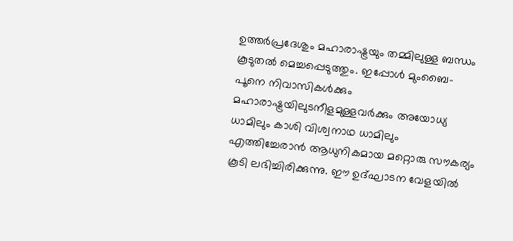ഉത്തർപ്രദേശും മഹാരാഷ്ട്രയും തമ്മിലുള്ള ബന്ധം കൂടുതൽ മെച്ചപ്പെടുത്തും. ഇപ്പോൾ മുംബൈ-പൂനെ നിവാസികൾക്കും മഹാരാഷ്ട്രയിലുടനീളമുള്ളവർക്കും അയോധ്യ ധാമിലും കാശി വിശ്വനാഥ ധാമിലും എത്തിച്ചേരാൻ ആധുനികമായ മറ്റൊരു സൗകര്യം കൂടി ലഭിച്ചിരിക്കുന്നു. ഈ ഉദ്ഘാടന വേളയിൽ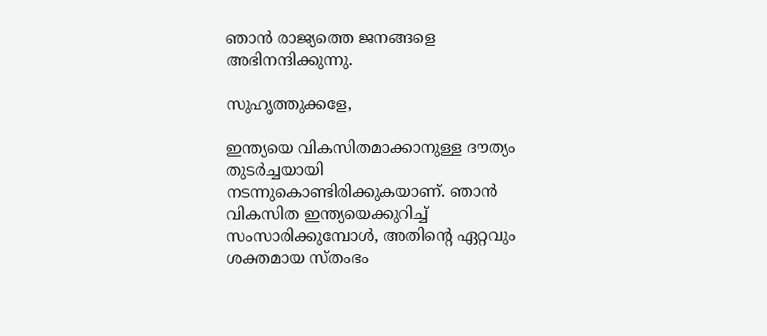ഞാൻ രാജ്യത്തെ ജനങ്ങളെ അഭിനന്ദിക്കുന്നു.

സുഹൃത്തുക്കളേ,

ഇന്ത്യയെ വികസിതമാക്കാനുള്ള ദൗത്യം തുടർച്ചയായി നടന്നുകൊണ്ടിരിക്കുകയാണ്. ഞാൻ വികസിത ഇന്ത്യയെക്കുറിച്ച് സംസാരിക്കുമ്പോൾ, അതിന്റെ ഏറ്റവും ശക്തമായ സ്തംഭം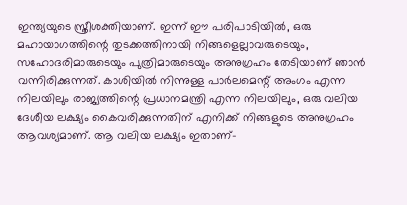ഇന്ത്യയുടെ സ്ത്രീശക്തിയാണ്. ഇന്ന് ഈ പരിപാടിയിൽ, ഒരു മഹായാഗത്തിന്റെ തുടക്കത്തിനായി നിങ്ങളെല്ലാവരുടെയും, സഹോദരിമാരുടെയും പുത്രിമാരുടെയും അനുഗ്രഹം തേടിയാണ് ഞാൻ വന്നിരിക്കുന്നത്. കാശിയിൽ നിന്നുള്ള പാർലമെന്റ് അംഗം എന്ന നിലയിലും രാജ്യത്തിന്റെ പ്രധാനമന്ത്രി എന്ന നിലയിലും, ഒരു വലിയ ദേശീയ ലക്ഷ്യം കൈവരിക്കുന്നതിന് എനിക്ക് നിങ്ങളുടെ അനുഗ്രഹം ആവശ്യമാണ്. ആ വലിയ ലക്ഷ്യം ഇതാണ്-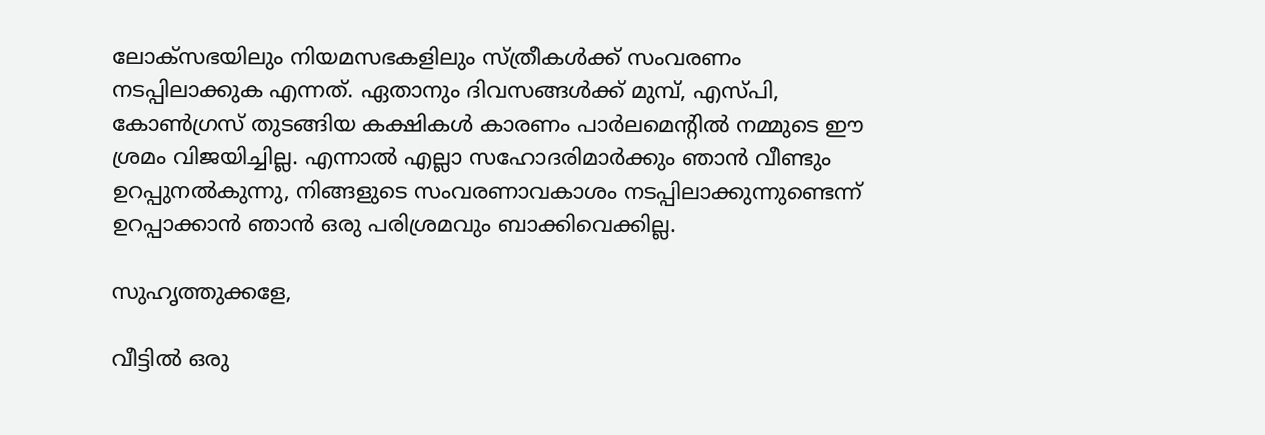ലോക്സഭയിലും നിയമസഭകളിലും സ്ത്രീകൾക്ക് സംവരണം നടപ്പിലാക്കുക എന്നത്. ഏതാനും ദിവസങ്ങൾക്ക് മുമ്പ്, എസ്പി, കോൺഗ്രസ് തുടങ്ങിയ കക്ഷികൾ കാരണം പാർലമെന്റിൽ നമ്മുടെ ഈ ശ്രമം വിജയിച്ചില്ല. എന്നാൽ എല്ലാ സഹോദരിമാർക്കും ഞാൻ വീണ്ടും ഉറപ്പുനൽകുന്നു, നിങ്ങളുടെ സംവരണാവകാശം നടപ്പിലാക്കുന്നുണ്ടെന്ന് ഉറപ്പാക്കാൻ ഞാൻ ഒരു പരിശ്രമവും ബാക്കിവെക്കില്ല.

സുഹൃത്തുക്കളേ,

വീട്ടിൽ ഒരു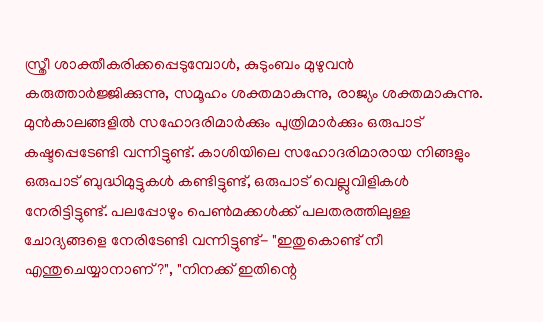സ്ത്രീ ശാക്തീകരിക്കപ്പെടുമ്പോൾ, കുടുംബം മുഴുവൻ കരുത്താർജ്ജിക്കുന്നു, സമൂഹം ശക്തമാകുന്നു, രാജ്യം ശക്തമാകുന്നു. മുൻകാലങ്ങളിൽ സഹോദരിമാർക്കും പുത്രിമാർക്കും ഒരുപാട് കഷ്ടപ്പെടേണ്ടി വന്നിട്ടുണ്ട്. കാശിയിലെ സഹോദരിമാരായ നിങ്ങളും ഒരുപാട് ബുദ്ധിമുട്ടുകൾ കണ്ടിട്ടുണ്ട്, ഒരുപാട് വെല്ലുവിളികൾ നേരിട്ടിട്ടുണ്ട്. പലപ്പോഴും പെൺമക്കൾക്ക് പലതരത്തിലുള്ള ചോദ്യങ്ങളെ നേരിടേണ്ടി വന്നിട്ടുണ്ട്- "ഇതുകൊണ്ട് നീ എന്തുചെയ്യാനാണ്?", "നിനക്ക് ഇതിന്റെ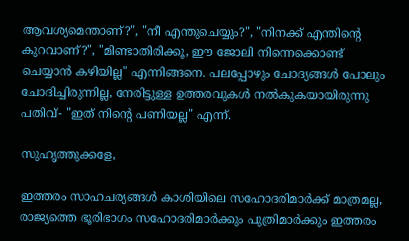ആവശ്യമെന്താണ്?", "നീ എന്തുചെയ്യും?", "നിനക്ക് എന്തിന്റെ കുറവാണ്?", "മിണ്ടാതിരിക്കൂ, ഈ ജോലി നിന്നെക്കൊണ്ട് ചെയ്യാൻ കഴിയില്ല" എന്നിങ്ങനെ. പലപ്പോഴും ചോദ്യങ്ങൾ പോലും ചോദിച്ചിരുന്നില്ല, നേരിട്ടുള്ള ഉത്തരവുകൾ നൽകുകയായിരുന്നു പതിവ്- "ഇത് നിന്റെ പണിയല്ല" എന്ന്.

സുഹൃത്തുക്കളേ,

ഇത്തരം സാഹചര്യങ്ങൾ കാശിയിലെ സഹോദരിമാർക്ക് മാത്രമല്ല, രാജ്യത്തെ ഭൂരിഭാഗം സഹോദരിമാർക്കും പുത്രിമാർക്കും ഇത്തരം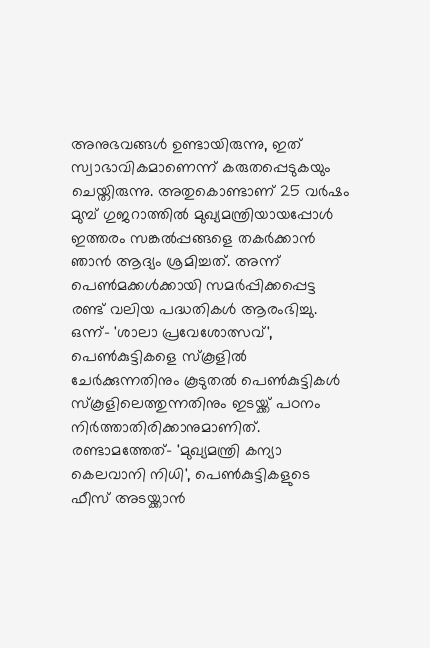അനുഭവങ്ങൾ ഉണ്ടായിരുന്നു, ഇത് സ്വാഭാവികമാണെന്ന് കരുതപ്പെടുകയും ചെയ്തിരുന്നു. അതുകൊണ്ടാണ് 25 വർഷം മുമ്പ് ഗുജറാത്തിൽ മുഖ്യമന്ത്രിയായപ്പോൾ ഇത്തരം സങ്കൽപ്പങ്ങളെ തകർക്കാൻ ഞാൻ ആദ്യം ശ്രമിച്ചത്. അന്ന് പെൺമക്കൾക്കായി സമർപ്പിക്കപ്പെട്ട രണ്ട് വലിയ പദ്ധതികൾ ആരംഭിച്ചു. ഒന്ന്- 'ശാലാ പ്രവേശോത്സവ്', പെൺകുട്ടികളെ സ്കൂളിൽ ചേർക്കുന്നതിനും കൂടുതൽ പെൺകുട്ടികൾ സ്കൂളിലെത്തുന്നതിനും ഇടയ്ക്ക് പഠനം നിർത്താതിരിക്കാനുമാണിത്. രണ്ടാമത്തേത്- 'മുഖ്യമന്ത്രി കന്യാ കെലവാനി നിധി', പെൺകുട്ടികളുടെ ഫീസ് അടയ്ക്കാൻ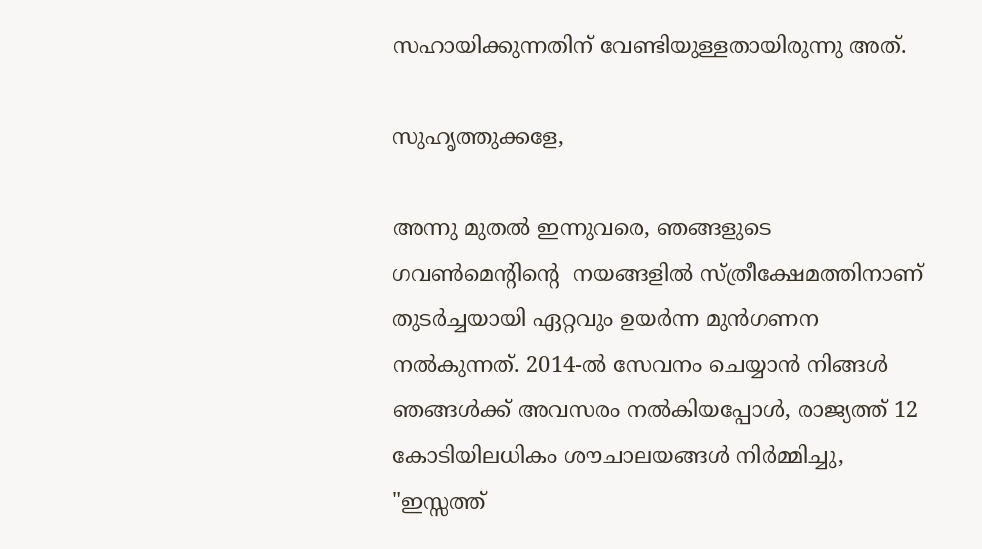സഹായിക്കുന്നതിന് വേണ്ടിയുള്ളതായിരുന്നു അത്.

സുഹൃത്തുക്കളേ,

അന്നു മുതൽ ഇന്നുവരെ, ഞങ്ങളുടെ ഗവൺമെൻ്റിൻ്റെ  നയങ്ങളിൽ സ്ത്രീക്ഷേമത്തിനാണ് തുടർച്ചയായി ഏറ്റവും ഉയർന്ന മുൻഗണന നൽകുന്നത്. 2014-ൽ സേവനം ചെയ്യാൻ നിങ്ങൾ ഞങ്ങൾക്ക് അവസരം നൽകിയപ്പോൾ, രാജ്യത്ത് 12 കോടിയിലധികം ശൗചാലയങ്ങൾ നിർമ്മിച്ചു, "ഇസ്സത്ത്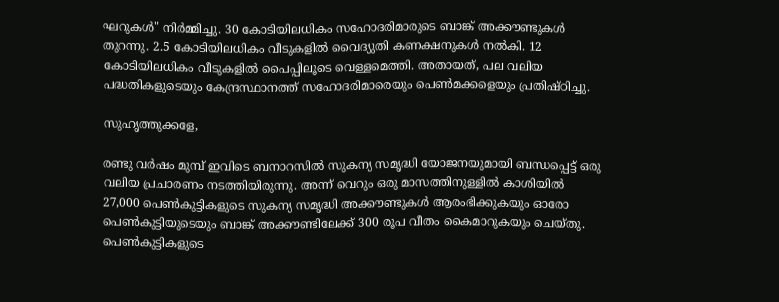ഘറുകൾ" നിർമ്മിച്ചു. 30 കോടിയിലധികം സഹോദരിമാരുടെ ബാങ്ക് അക്കൗണ്ടുകൾ തുറന്നു. 2.5 കോടിയിലധികം വീടുകളിൽ വൈദ്യുതി കണക്ഷനുകൾ നൽകി. 12 കോടിയിലധികം വീടുകളിൽ പൈപ്പിലൂടെ വെള്ളമെത്തി. അതായത്, പല വലിയ പദ്ധതികളുടെയും കേന്ദ്രസ്ഥാനത്ത് സഹോദരിമാരെയും പെൺമക്കളെയും പ്രതിഷ്ഠിച്ചു.

സുഹൃത്തുക്കളേ,

രണ്ടു വർഷം മുമ്പ് ഇവിടെ ബനാറസിൽ സുകന്യ സമൃദ്ധി യോജനയുമായി ബന്ധപ്പെട്ട് ഒരു വലിയ പ്രചാരണം നടത്തിയിരുന്നു. അന്ന് വെറും ഒരു മാസത്തിനുള്ളിൽ കാശിയിൽ 27,000 പെൺകുട്ടികളുടെ സുകന്യ സമൃദ്ധി അക്കൗണ്ടുകൾ ആരംഭിക്കുകയും ഓരോ പെൺകുട്ടിയുടെയും ബാങ്ക് അക്കൗണ്ടിലേക്ക് 300 രൂപ വീതം കൈമാറുകയും ചെയ്തു. പെൺകുട്ടികളുടെ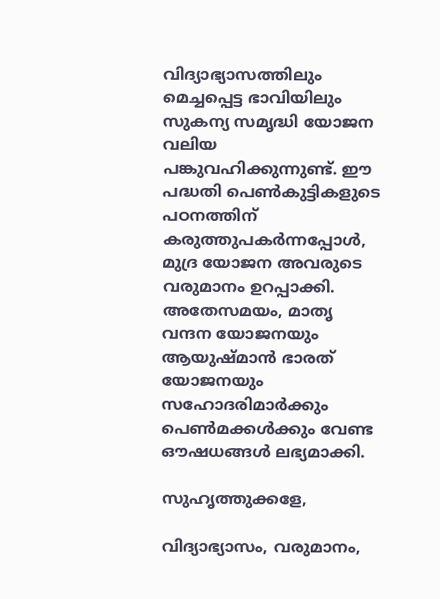വിദ്യാഭ്യാസത്തിലും മെച്ചപ്പെട്ട ഭാവിയിലും സുകന്യ സമൃദ്ധി യോജന വലിയ പങ്കുവഹിക്കുന്നുണ്ട്. ഈ പദ്ധതി പെൺകുട്ടികളുടെ പഠനത്തിന് കരുത്തുപകർന്നപ്പോൾ, മുദ്ര യോജന അവരുടെ വരുമാനം ഉറപ്പാക്കി. അതേസമയം, മാതൃ വന്ദന യോജനയും ആയുഷ്മാൻ ഭാരത് യോജനയും സഹോദരിമാർക്കും പെൺമക്കൾക്കും വേണ്ട ഔഷധങ്ങൾ ലഭ്യമാക്കി.

സുഹൃത്തുക്കളേ,

വിദ്യാഭ്യാസം, വരുമാനം,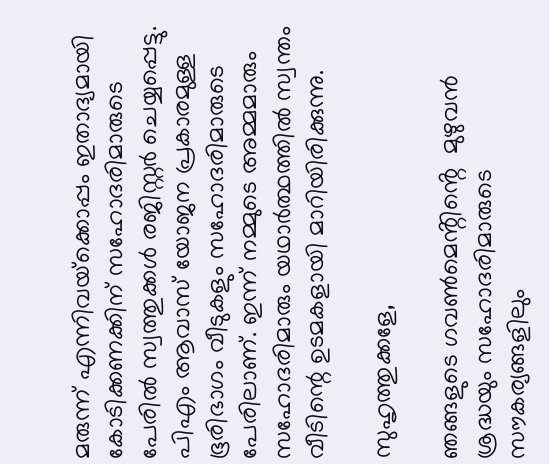മരുന്ന് എന്നിവയ്‌ക്കൊപ്പം ഇതാദ്യമായി കോടിക്കണക്കിന് സഹോദരിമാരുടെ പേരിൽ സ്വത്തുക്കൾ രജിസ്റ്റർ ചെയ്യപ്പെട്ടു. പിഎം ആവാസ് യോജന പ്രകാരമുള്ള ഭൂരിഭാഗം വീടുകളും സഹോദരിമാരുടെ പേരിലാണ്. ഇന്ന് നമ്മുടെ അമ്മമാരും സഹോദരിമാരും യഥാർത്ഥത്തിൽ സ്വന്തം വീടിന്റെ ഉടമകളായി മാറിയിരിക്കുന്നു.

സുഹൃത്തുക്കളേ,

ഞങ്ങളുടെ ഗവൺമെൻ്റിൻ്റെ  മുഴുവൻ ശ്രദ്ധയും സഹോദരിമാരുടെ സൗകര്യങ്ങളിലും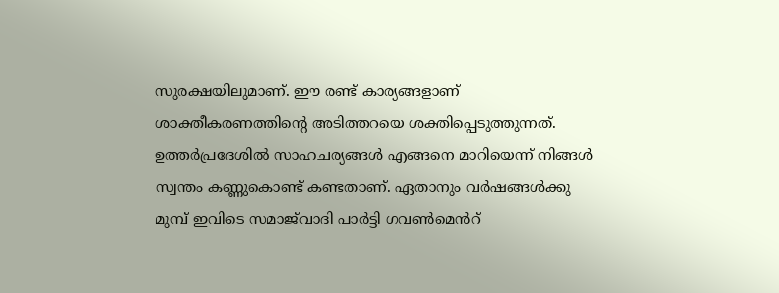സുരക്ഷയിലുമാണ്. ഈ രണ്ട് കാര്യങ്ങളാണ് ശാക്തീകരണത്തിന്റെ അടിത്തറയെ ശക്തിപ്പെടുത്തുന്നത്. ഉത്തർപ്രദേശിൽ സാഹചര്യങ്ങൾ എങ്ങനെ മാറിയെന്ന് നിങ്ങൾ സ്വന്തം കണ്ണുകൊണ്ട് കണ്ടതാണ്. ഏതാനും വർഷങ്ങൾക്കു മുമ്പ് ഇവിടെ സമാജ്‌വാദി പാർട്ടി ഗവൺമെൻറ്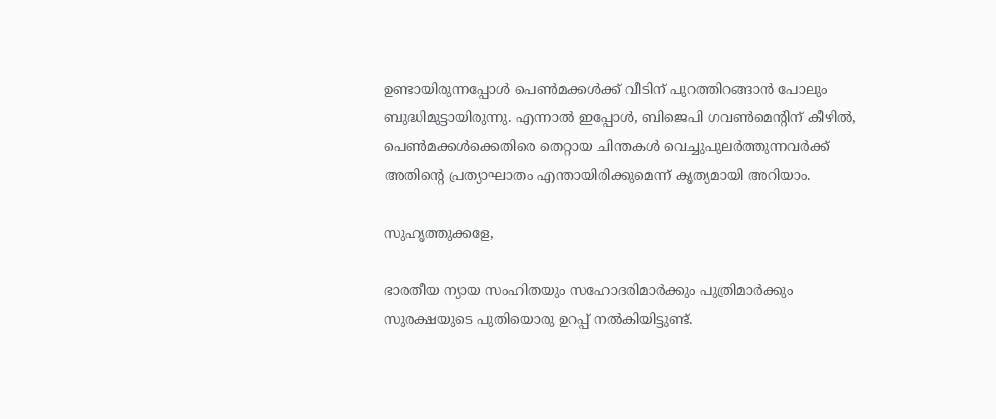ഉണ്ടായിരുന്നപ്പോൾ പെൺമക്കൾക്ക് വീടിന് പുറത്തിറങ്ങാൻ പോലും ബുദ്ധിമുട്ടായിരുന്നു. എന്നാൽ ഇപ്പോൾ, ബിജെപി ഗവൺമെന്റിന് കീഴിൽ, പെൺമക്കൾക്കെതിരെ തെറ്റായ ചിന്തകൾ വെച്ചുപുലർത്തുന്നവർക്ക് അതിന്റെ പ്രത്യാഘാതം എന്തായിരിക്കുമെന്ന് കൃത്യമായി അറിയാം.

സുഹൃത്തുക്കളേ,

ഭാരതീയ ന്യായ സംഹിതയും സഹോദരിമാർക്കും പുത്രിമാർക്കും സുരക്ഷയുടെ പുതിയൊരു ഉറപ്പ് നൽകിയിട്ടുണ്ട്.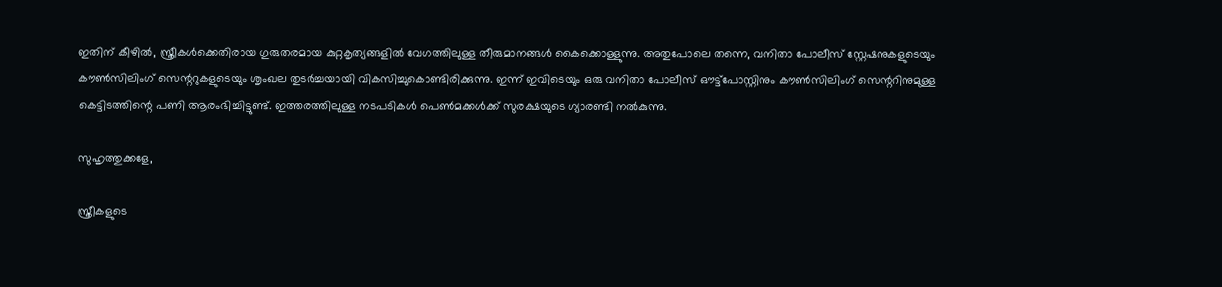ഇതിന് കീഴിൽ, സ്ത്രീകൾക്കെതിരായ ഗുരുതരമായ കുറ്റകൃത്യങ്ങളിൽ വേഗത്തിലുള്ള തീരുമാനങ്ങൾ കൈക്കൊള്ളുന്നു. അതുപോലെ തന്നെ, വനിതാ പോലീസ് സ്റ്റേഷനുകളുടെയും കൗൺസിലിംഗ് സെന്ററുകളുടെയും ശൃംഖല തുടർച്ചയായി വികസിച്ചുകൊണ്ടിരിക്കുന്നു. ഇന്ന് ഇവിടെയും ഒരു വനിതാ പോലീസ് ഔട്ട്‌പോസ്റ്റിനും കൗൺസിലിംഗ് സെന്ററിനുമുള്ള കെട്ടിടത്തിന്റെ പണി ആരംഭിച്ചിട്ടുണ്ട്. ഇത്തരത്തിലുള്ള നടപടികൾ പെൺമക്കൾക്ക് സുരക്ഷയുടെ ഗ്യാരണ്ടി നൽകുന്നു.

സുഹൃത്തുക്കളേ,

സ്ത്രീകളുടെ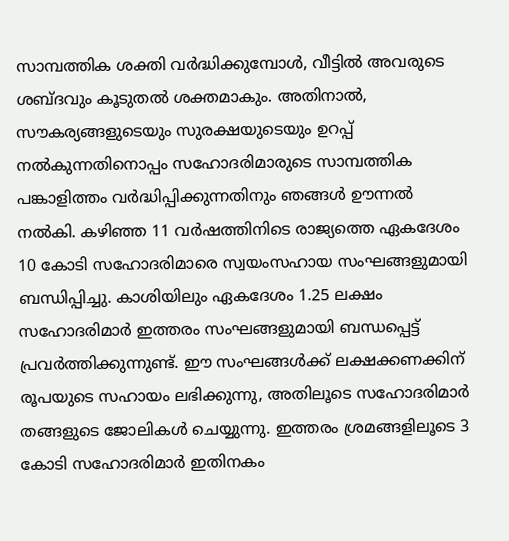സാമ്പത്തിക ശക്തി വർദ്ധിക്കുമ്പോൾ, വീട്ടിൽ അവരുടെ ശബ്ദവും കൂടുതൽ ശക്തമാകും. അതിനാൽ, സൗകര്യങ്ങളുടെയും സുരക്ഷയുടെയും ഉറപ്പ് നൽകുന്നതിനൊപ്പം സഹോദരിമാരുടെ സാമ്പത്തിക പങ്കാളിത്തം വർദ്ധിപ്പിക്കുന്നതിനും ഞങ്ങൾ ഊന്നൽ നൽകി. കഴിഞ്ഞ 11 വർഷത്തിനിടെ രാജ്യത്തെ ഏകദേശം 10 കോടി സഹോദരിമാരെ സ്വയംസഹായ സംഘങ്ങളുമായി ബന്ധിപ്പിച്ചു. കാശിയിലും ഏകദേശം 1.25 ലക്ഷം സഹോദരിമാർ ഇത്തരം സംഘങ്ങളുമായി ബന്ധപ്പെട്ട് പ്രവർത്തിക്കുന്നുണ്ട്. ഈ സംഘങ്ങൾക്ക് ലക്ഷക്കണക്കിന് രൂപയുടെ സഹായം ലഭിക്കുന്നു, അതിലൂടെ സഹോദരിമാർ തങ്ങളുടെ ജോലികൾ ചെയ്യുന്നു. ഇത്തരം ശ്രമങ്ങളിലൂടെ 3 കോടി സഹോദരിമാർ ഇതിനകം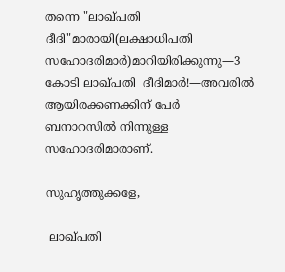തന്നെ "ലാഖ്‌പതി ദീദി"മാരായി(ലക്ഷാധിപതി സഹോദരിമാർ)മാറിയിരിക്കുന്നു—3 കോടി ലാഖ്‌പതി  ദീദിമാർ!—അവരിൽ ആയിരക്കണക്കിന് പേർ ബനാറസിൽ നിന്നുള്ള സഹോദരിമാരാണ്.

സുഹൃത്തുക്കളേ,

 ലാഖ്‌പതി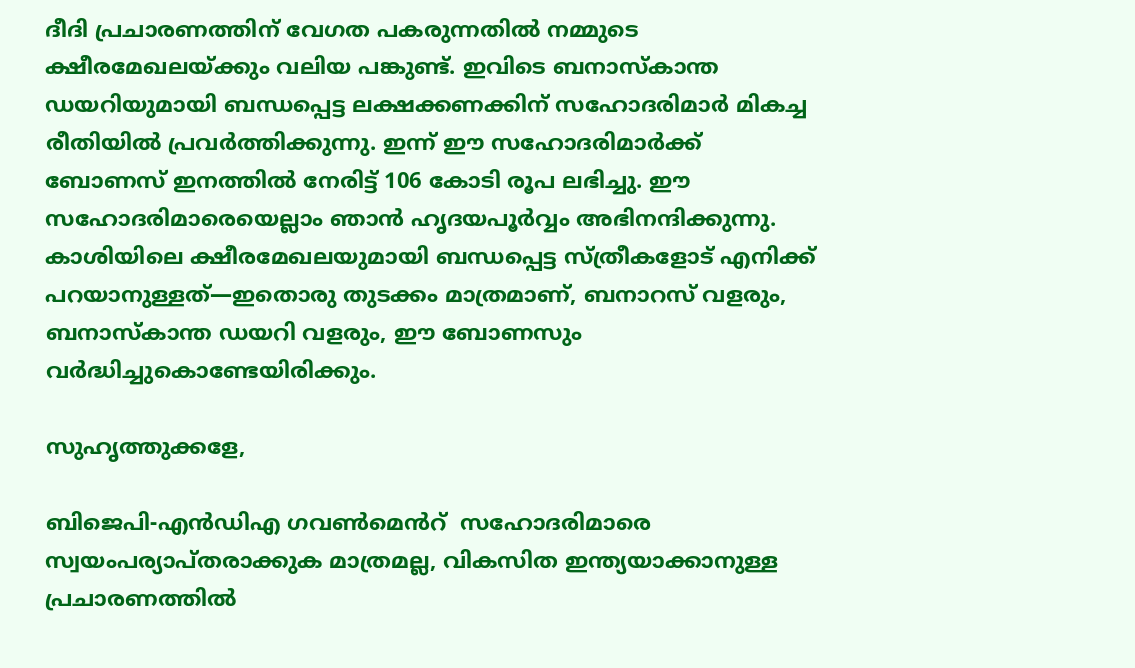ദീദി പ്രചാരണത്തിന് വേഗത പകരുന്നതിൽ നമ്മുടെ ക്ഷീരമേഖലയ്ക്കും വലിയ പങ്കുണ്ട്. ഇവിടെ ബനാസ്കാന്ത ഡയറിയുമായി ബന്ധപ്പെട്ട ലക്ഷക്കണക്കിന് സഹോദരിമാർ മികച്ച രീതിയിൽ പ്രവർത്തിക്കുന്നു. ഇന്ന് ഈ സഹോദരിമാർക്ക് ബോണസ് ഇനത്തിൽ നേരിട്ട് 106 കോടി രൂപ ലഭിച്ചു. ഈ സഹോദരിമാരെയെല്ലാം ഞാൻ ഹൃദയപൂർവ്വം അഭിനന്ദിക്കുന്നു. കാശിയിലെ ക്ഷീരമേഖലയുമായി ബന്ധപ്പെട്ട സ്ത്രീകളോട് എനിക്ക് പറയാനുള്ളത്—ഇതൊരു തുടക്കം മാത്രമാണ്, ബനാറസ് വളരും, ബനാസ്കാന്ത ഡയറി വളരും, ഈ ബോണസും വർദ്ധിച്ചുകൊണ്ടേയിരിക്കും.

സുഹൃത്തുക്കളേ,

ബിജെപി-എൻഡിഎ ഗവൺമെൻറ്  സഹോദരിമാരെ സ്വയംപര്യാപ്തരാക്കുക മാത്രമല്ല, വികസിത ഇന്ത്യയാക്കാനുള്ള പ്രചാരണത്തിൽ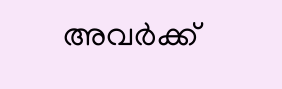അവർക്ക്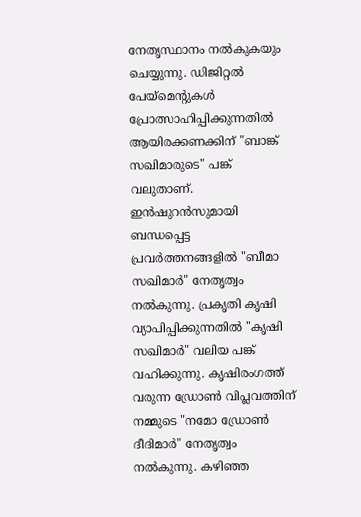നേതൃസ്ഥാനം നൽകുകയും ചെയ്യുന്നു. ഡിജിറ്റൽ പേയ്‌മെന്റുകൾ പ്രോത്സാഹിപ്പിക്കുന്നതിൽ ആയിരക്കണക്കിന് "ബാങ്ക് സഖിമാരുടെ" പങ്ക് വലുതാണ്. ഇൻഷുറൻസുമായി ബന്ധപ്പെട്ട പ്രവർത്തനങ്ങളിൽ "ബീമാ സഖിമാർ" നേതൃത്വം നൽകുന്നു. പ്രകൃതി കൃഷി വ്യാപിപ്പിക്കുന്നതിൽ "കൃഷി സഖിമാർ" വലിയ പങ്ക് വഹിക്കുന്നു. കൃഷിരംഗത്ത് വരുന്ന ഡ്രോൺ വിപ്ലവത്തിന് നമ്മുടെ "നമോ ഡ്രോൺ ദീദിമാർ" നേതൃത്വം നൽകുന്നു. കഴിഞ്ഞ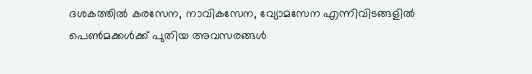ദശകത്തിൽ കരസേന, നാവികസേന, വ്യോമസേന എന്നിവിടങ്ങളിൽ പെൺമക്കൾക്ക് പുതിയ അവസരങ്ങൾ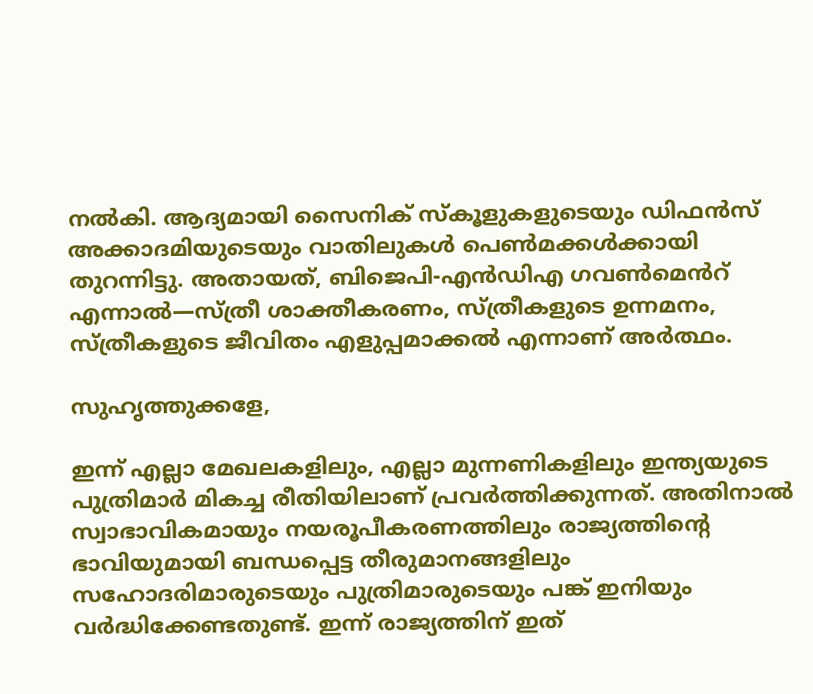നൽകി. ആദ്യമായി സൈനിക് സ്കൂളുകളുടെയും ഡിഫൻസ് അക്കാദമിയുടെയും വാതിലുകൾ പെൺമക്കൾക്കായി തുറന്നിട്ടു. അതായത്, ബിജെപി-എൻഡിഎ ഗവൺമെൻറ് എന്നാൽ—സ്ത്രീ ശാക്തീകരണം, സ്ത്രീകളുടെ ഉന്നമനം, സ്ത്രീകളുടെ ജീവിതം എളുപ്പമാക്കൽ എന്നാണ് അർത്ഥം.

സുഹൃത്തുക്കളേ,

ഇന്ന് എല്ലാ മേഖലകളിലും, എല്ലാ മുന്നണികളിലും ഇന്ത്യയുടെ പുത്രിമാർ മികച്ച രീതിയിലാണ് പ്രവർത്തിക്കുന്നത്. അതിനാൽ സ്വാഭാവികമായും നയരൂപീകരണത്തിലും രാജ്യത്തിന്റെ ഭാവിയുമായി ബന്ധപ്പെട്ട തീരുമാനങ്ങളിലും സഹോദരിമാരുടെയും പുത്രിമാരുടെയും പങ്ക് ഇനിയും വർദ്ധിക്കേണ്ടതുണ്ട്. ഇന്ന് രാജ്യത്തിന് ഇത്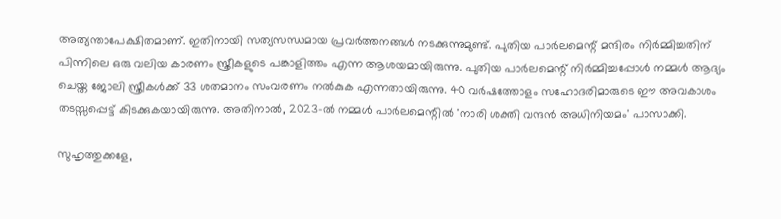അത്യന്താപേക്ഷിതമാണ്. ഇതിനായി സത്യസന്ധമായ പ്രവർത്തനങ്ങൾ നടക്കുന്നുമുണ്ട്. പുതിയ പാർലമെന്റ് മന്ദിരം നിർമ്മിച്ചതിന് പിന്നിലെ ഒരു വലിയ കാരണം സ്ത്രീകളുടെ പങ്കാളിത്തം എന്ന ആശയമായിരുന്നു. പുതിയ പാർലമെന്റ് നിർമ്മിച്ചപ്പോൾ നമ്മൾ ആദ്യം ചെയ്ത ജോലി സ്ത്രീകൾക്ക് 33 ശതമാനം സംവരണം നൽകുക എന്നതായിരുന്നു. 40 വർഷത്തോളം സഹോദരിമാരുടെ ഈ അവകാശം തടസ്സപ്പെട്ട് കിടക്കുകയായിരുന്നു. അതിനാൽ, 2023-ൽ നമ്മൾ പാർലമെന്റിൽ 'നാരി ശക്തി വന്ദൻ അധിനിയമം' പാസാക്കി.

സുഹൃത്തുക്കളേ,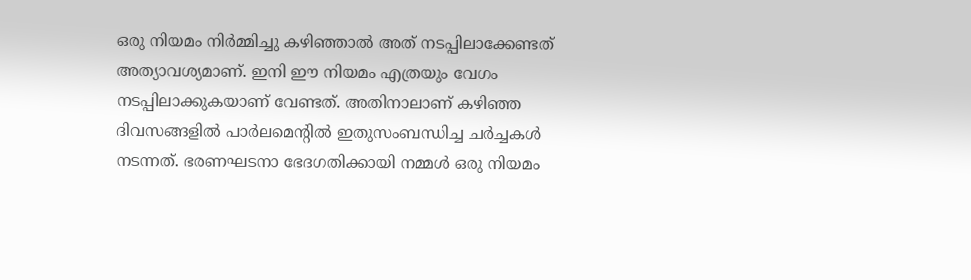ഒരു നിയമം നിർമ്മിച്ചു കഴിഞ്ഞാൽ അത് നടപ്പിലാക്കേണ്ടത് അത്യാവശ്യമാണ്. ഇനി ഈ നിയമം എത്രയും വേഗം നടപ്പിലാക്കുകയാണ് വേണ്ടത്. അതിനാലാണ് കഴിഞ്ഞ ദിവസങ്ങളിൽ പാർലമെന്റിൽ ഇതുസംബന്ധിച്ച ചർച്ചകൾ നടന്നത്. ഭരണഘടനാ ഭേദഗതിക്കായി നമ്മൾ ഒരു നിയമം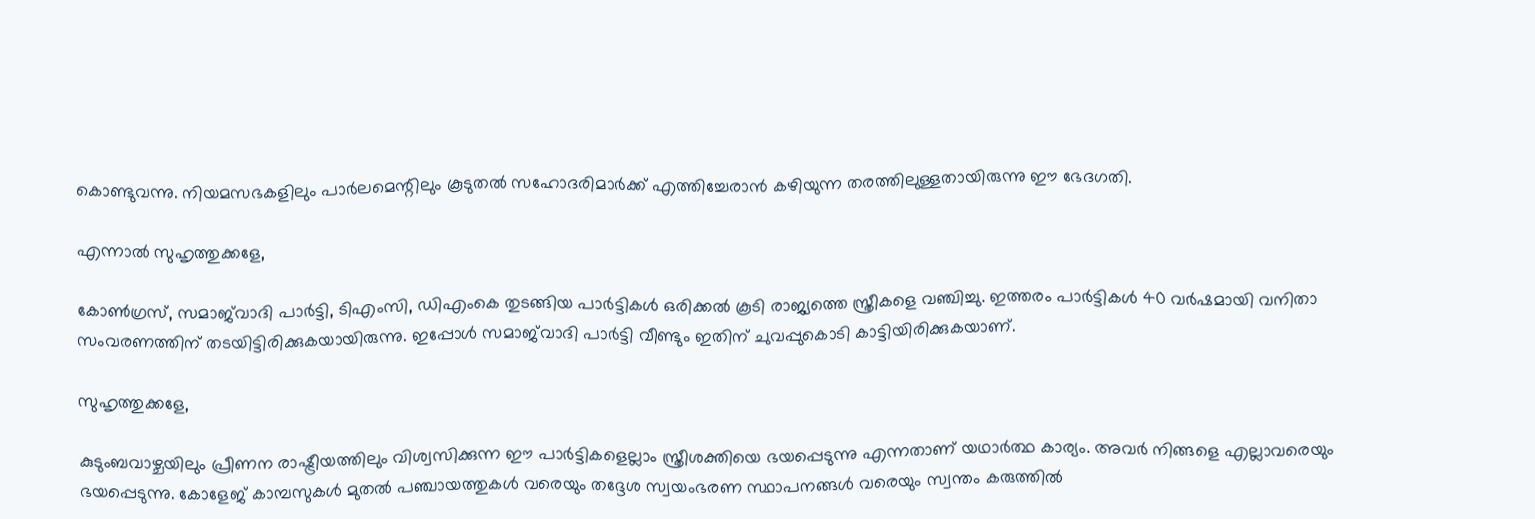കൊണ്ടുവന്നു. നിയമസഭകളിലും പാർലമെന്റിലും കൂടുതൽ സഹോദരിമാർക്ക് എത്തിച്ചേരാൻ കഴിയുന്ന തരത്തിലുള്ളതായിരുന്നു ഈ ഭേദഗതി.

എന്നാൽ സുഹൃത്തുക്കളേ,

കോൺഗ്രസ്, സമാജ്‌വാദി പാർട്ടി, ടിഎംസി, ഡിഎംകെ തുടങ്ങിയ പാർട്ടികൾ ഒരിക്കൽ കൂടി രാജ്യത്തെ സ്ത്രീകളെ വഞ്ചിച്ചു. ഇത്തരം പാർട്ടികൾ 40 വർഷമായി വനിതാ സംവരണത്തിന് തടയിട്ടിരിക്കുകയായിരുന്നു. ഇപ്പോൾ സമാജ്‌വാദി പാർട്ടി വീണ്ടും ഇതിന് ചുവപ്പുകൊടി കാട്ടിയിരിക്കുകയാണ്.

സുഹൃത്തുക്കളേ,

കുടുംബവാഴ്ചയിലും പ്രീണന രാഷ്ട്രീയത്തിലും വിശ്വസിക്കുന്ന ഈ പാർട്ടികളെല്ലാം സ്ത്രീശക്തിയെ ഭയപ്പെടുന്നു എന്നതാണ് യഥാർത്ഥ കാര്യം. അവർ നിങ്ങളെ എല്ലാവരെയും ഭയപ്പെടുന്നു. കോളേജ് കാമ്പസുകൾ മുതൽ പഞ്ചായത്തുകൾ വരെയും തദ്ദേശ സ്വയംഭരണ സ്ഥാപനങ്ങൾ വരെയും സ്വന്തം കരുത്തിൽ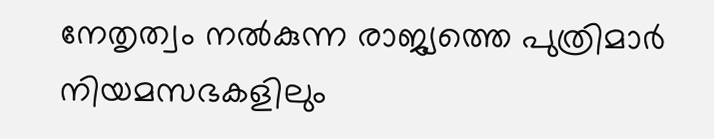നേതൃത്വം നൽകുന്ന രാജ്യത്തെ പുത്രിമാർ നിയമസഭകളിലും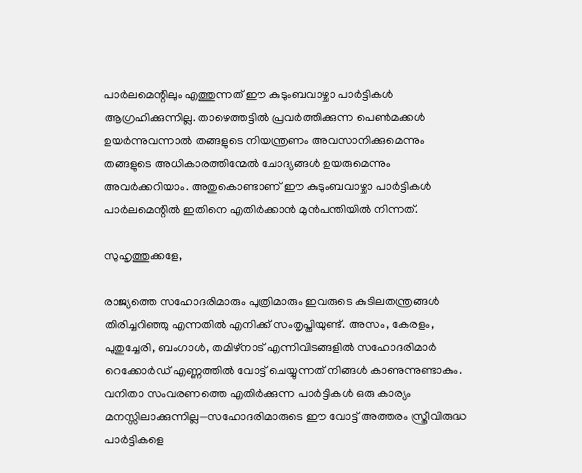പാർലമെന്റിലും എത്തുന്നത് ഈ കുടുംബവാഴ്ചാ പാർട്ടികൾ ആഗ്രഹിക്കുന്നില്ല. താഴെത്തട്ടിൽ പ്രവർത്തിക്കുന്ന പെൺമക്കൾ ഉയർന്നുവന്നാൽ തങ്ങളുടെ നിയന്ത്രണം അവസാനിക്കുമെന്നും തങ്ങളുടെ അധികാരത്തിന്മേൽ ചോദ്യങ്ങൾ ഉയരുമെന്നും അവർക്കറിയാം. അതുകൊണ്ടാണ് ഈ കുടുംബവാഴ്ചാ പാർട്ടികൾ പാർലമെന്റിൽ ഇതിനെ എതിർക്കാൻ മുൻപന്തിയിൽ നിന്നത്.

സുഹൃത്തുക്കളേ,

രാജ്യത്തെ സഹോദരിമാരും പുത്രിമാരും ഇവരുടെ കുടിലതന്ത്രങ്ങൾ തിരിച്ചറിഞ്ഞു എന്നതിൽ എനിക്ക് സംതൃപ്തിയുണ്ട്. അസം, കേരളം, പുതുച്ചേരി, ബംഗാൾ, തമിഴ്നാട് എന്നിവിടങ്ങളിൽ സഹോദരിമാർ റെക്കോർഡ് എണ്ണത്തിൽ വോട്ട് ചെയ്യുന്നത് നിങ്ങൾ കാണുന്നുണ്ടാകും. വനിതാ സംവരണത്തെ എതിർക്കുന്ന പാർട്ടികൾ ഒരു കാര്യം മനസ്സിലാക്കുന്നില്ല—സഹോദരിമാരുടെ ഈ വോട്ട് അത്തരം സ്ത്രീവിരുദ്ധ പാർട്ടികളെ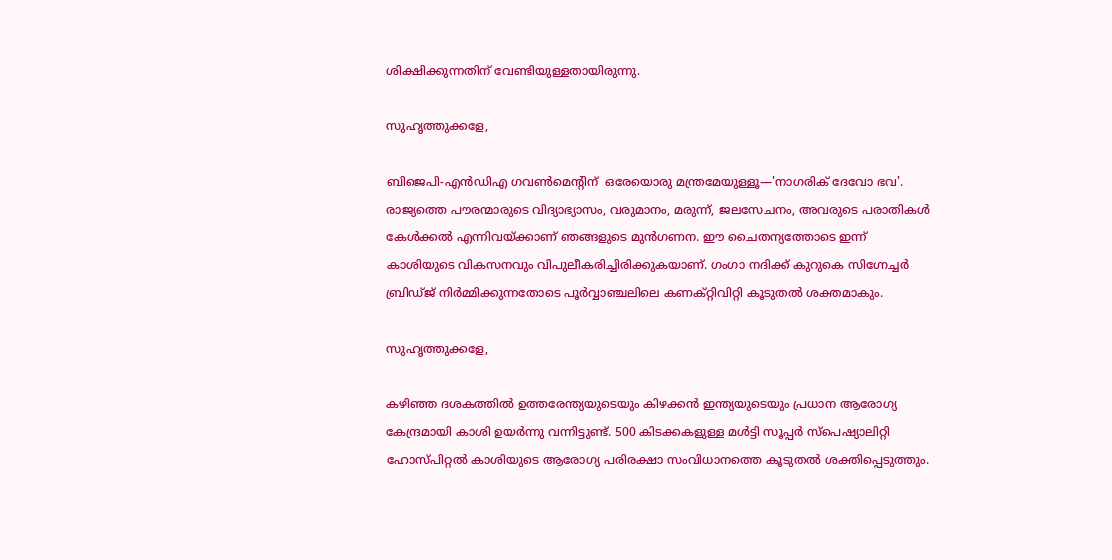ശിക്ഷിക്കുന്നതിന് വേണ്ടിയുള്ളതായിരുന്നു.

സുഹൃത്തുക്കളേ,

ബിജെപി-എൻഡിഎ ഗവൺമെന്റിന്  ഒരേയൊരു മന്ത്രമേയുള്ളൂ—'നാഗരിക് ദേവോ ഭവ'. രാജ്യത്തെ പൗരന്മാരുടെ വിദ്യാഭ്യാസം, വരുമാനം, മരുന്ന്, ജലസേചനം, അവരുടെ പരാതികൾ കേൾക്കൽ എന്നിവയ്ക്കാണ് ഞങ്ങളുടെ മുൻഗണന. ഈ ചൈതന്യത്തോടെ ഇന്ന് കാശിയുടെ വികസനവും വിപുലീകരിച്ചിരിക്കുകയാണ്. ഗംഗാ നദിക്ക് കുറുകെ സിഗ്നേച്ചർ ബ്രിഡ്ജ് നിർമ്മിക്കുന്നതോടെ പൂർവ്വാഞ്ചലിലെ കണക്റ്റിവിറ്റി കൂടുതൽ ശക്തമാകും.

സുഹൃത്തുക്കളേ,

കഴിഞ്ഞ ദശകത്തിൽ ഉത്തരേന്ത്യയുടെയും കിഴക്കൻ ഇന്ത്യയുടെയും പ്രധാന ആരോഗ്യ കേന്ദ്രമായി കാശി ഉയർന്നു വന്നിട്ടുണ്ട്. 500 കിടക്കകളുള്ള മൾട്ടി സൂപ്പർ സ്പെഷ്യാലിറ്റി ഹോസ്പിറ്റൽ കാശിയുടെ ആരോഗ്യ പരിരക്ഷാ സംവിധാനത്തെ കൂടുതൽ ശക്തിപ്പെടുത്തും.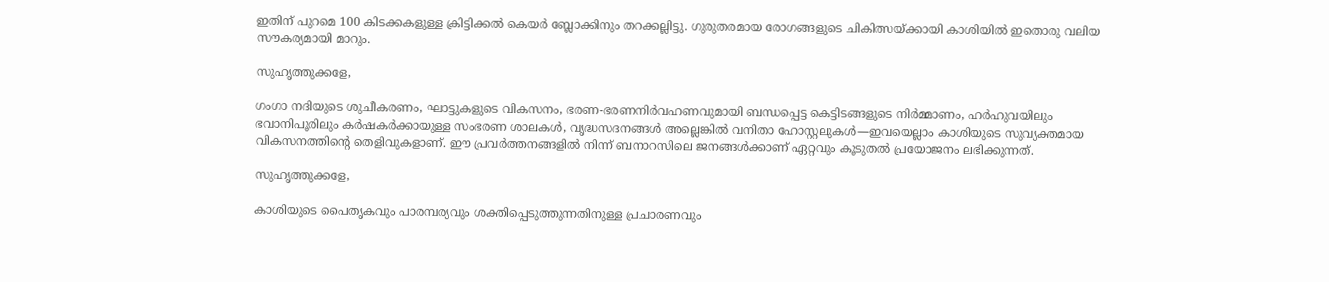ഇതിന് പുറമെ 100 കിടക്കകളുള്ള ക്രിട്ടിക്കൽ കെയർ ബ്ലോക്കിനും തറക്കല്ലിട്ടു. ഗുരുതരമായ രോഗങ്ങളുടെ ചികിത്സയ്ക്കായി കാശിയിൽ ഇതൊരു വലിയ സൗകര്യമായി മാറും.

സുഹൃത്തുക്കളേ,

ഗംഗാ നദിയുടെ ശുചീകരണം, ഘാട്ടുകളുടെ വികസനം, ഭരണ-ഭരണനിർവഹണവുമായി ബന്ധപ്പെട്ട കെട്ടിടങ്ങളുടെ നിർമ്മാണം, ഹർഹുവയിലും ഭവാനിപൂരിലും കർഷകർക്കായുള്ള സംഭരണ ശാലകൾ, വൃദ്ധസദനങ്ങൾ അല്ലെങ്കിൽ വനിതാ ഹോസ്റ്റലുകൾ—ഇവയെല്ലാം കാശിയുടെ സുവ്യക്തമായ വികസനത്തിന്റെ തെളിവുകളാണ്. ഈ പ്രവർത്തനങ്ങളിൽ നിന്ന് ബനാറസിലെ ജനങ്ങൾക്കാണ് ഏറ്റവും കൂടുതൽ പ്രയോജനം ലഭിക്കുന്നത്.

സുഹൃത്തുക്കളേ,

കാശിയുടെ പൈതൃകവും പാരമ്പര്യവും ശക്തിപ്പെടുത്തുന്നതിനുള്ള പ്രചാരണവും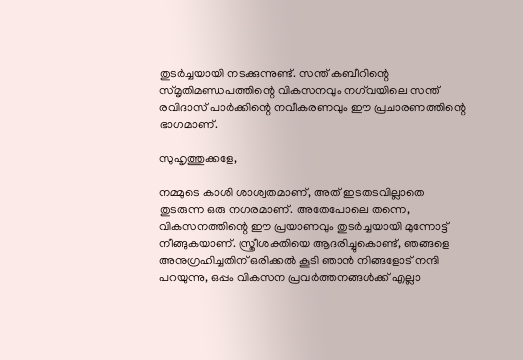തുടർച്ചയായി നടക്കുന്നുണ്ട്. സന്ത് കബീറിന്റെ സ്മൃതിമണ്ഡപത്തിന്റെ വികസനവും നഗ്‌വയിലെ സന്ത് രവിദാസ് പാർക്കിന്റെ നവീകരണവും ഈ പ്രചാരണത്തിന്റെ ഭാഗമാണ്.

സുഹൃത്തുക്കളേ,

നമ്മുടെ കാശി ശാശ്വതമാണ്, അത് ഇടതടവില്ലാതെ തുടരുന്ന ഒരു നഗരമാണ്. അതേപോലെ തന്നെ, വികസനത്തിന്റെ ഈ പ്രയാണവും തുടർച്ചയായി മുന്നോട്ട് നീങ്ങുകയാണ്. സ്ത്രീശക്തിയെ ആദരിച്ചുകൊണ്ട്, ഞങ്ങളെ അനുഗ്രഹിച്ചതിന് ഒരിക്കൽ കൂടി ഞാൻ നിങ്ങളോട് നന്ദി പറയുന്നു, ഒപ്പം വികസന പ്രവർത്തനങ്ങൾക്ക് എല്ലാ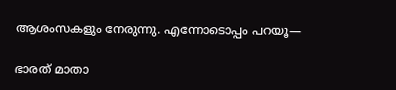ആശംസകളും നേരുന്നു. എന്നോടൊപ്പം പറയൂ—

ഭാരത് മാതാ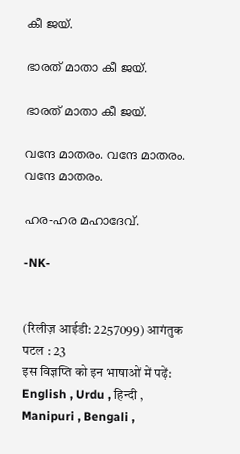കീ ജയ്.

ഭാരത് മാതാ കീ ജയ്.

ഭാരത് മാതാ കീ ജയ്.

വന്ദേ മാതരം. വന്ദേ മാതരം. വന്ദേ മാതരം.

ഹര-ഹര മഹാദേവ്.

-NK-


(रिलीज़ आईडी: 2257099) आगंतुक पटल : 23
इस विज्ञप्ति को इन भाषाओं में पढ़ें: English , Urdu , हिन्दी , Manipuri , Bengali ,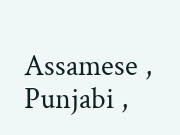Assamese , Punjabi ,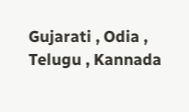Gujarati , Odia , Telugu , Kannada